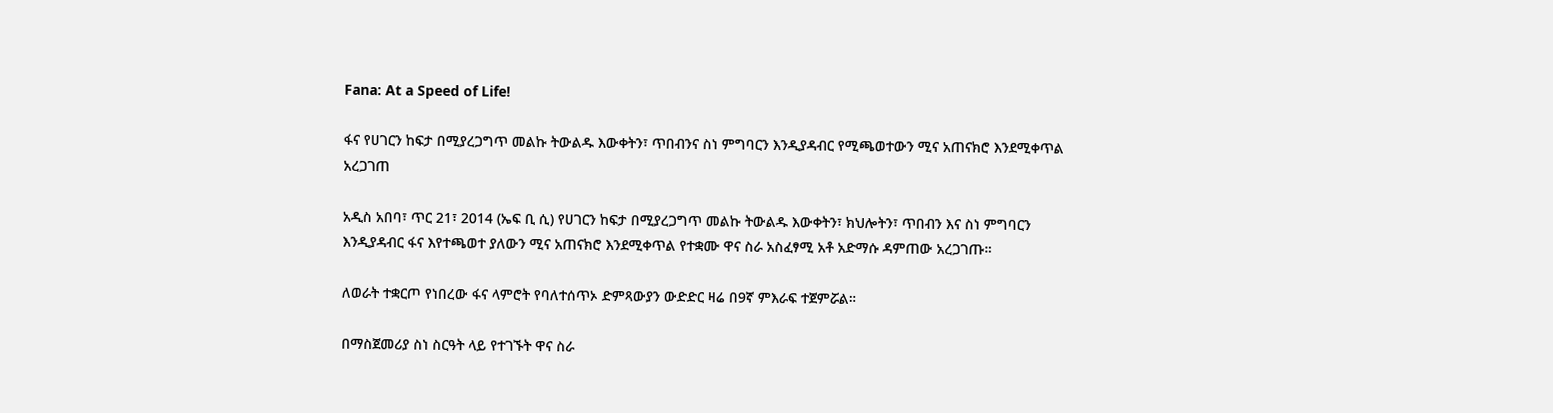Fana: At a Speed of Life!

ፋና የሀገርን ከፍታ በሚያረጋግጥ መልኩ ትውልዱ እውቀትን፣ ጥበብንና ስነ ምግባርን እንዲያዳብር የሚጫወተውን ሚና አጠናክሮ እንደሚቀጥል አረጋገጠ

አዲስ አበባ፣ ጥር 21፣ 2014 (ኤፍ ቢ ሲ) የሀገርን ከፍታ በሚያረጋግጥ መልኩ ትውልዱ እውቀትን፣ ክህሎትን፣ ጥበብን እና ስነ ምግባርን እንዲያዳብር ፋና እየተጫወተ ያለውን ሚና አጠናክሮ እንደሚቀጥል የተቋሙ ዋና ስራ አስፈፃሚ አቶ አድማሱ ዳምጠው አረጋገጡ።

ለወራት ተቋርጦ የነበረው ፋና ላምሮት የባለተሰጥኦ ድምጻውያን ውድድር ዛሬ በ9ኛ ምእራፍ ተጀምሯል።

በማስጀመሪያ ስነ ስርዓት ላይ የተገኙት ዋና ስራ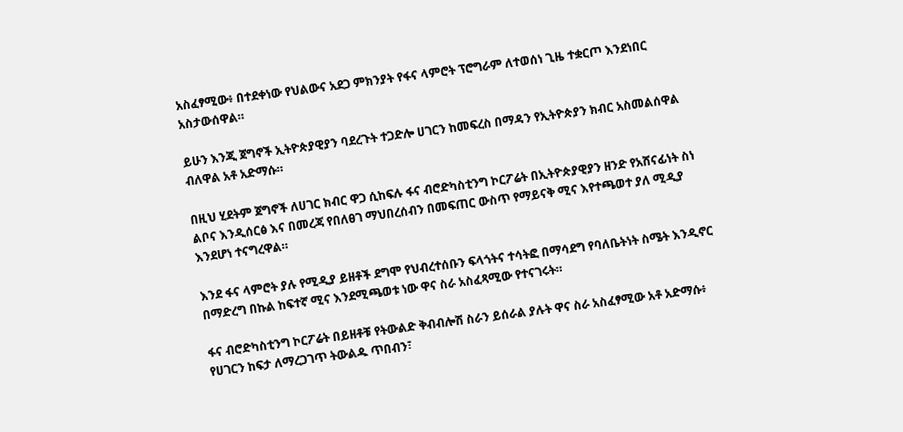አስፈፃሚው፥ በተደቀነው የህልውና አደጋ ምክንያት የፋና ላምሮት ፕሮግራም ለተወሰነ ጊዜ ተቋርጦ እንደነበር አስታውሰዋል።

ይሁን እንጂ ጀግኖች ኢትዮጵያዊያን ባደረጉት ተጋድሎ ሀገርን ከመፍረስ በማዳን የኢትዮጵያን ክብር አስመልሰዋል ብለዋል አቶ አድማሱ።

በዚህ ሂደትም ጀግኖች ለሀገር ክብር ዋጋ ሲከፍሉ ፋና ብሮድካስቲንግ ኮርፖሬት በኢትዮጵያዊያን ዘንድ የአሸናፊነት ስነ ልቦና እንዲሰርፅ እና በመረጃ የበለፀገ ማህበረሰብን በመፍጠር ውስጥ የማይናቅ ሚና እየተጫወተ ያለ ሚዲያ እንደሆነ ተናግረዋል።

እንደ ፋና ላምሮት ያሉ የሚዲያ ይዘቶች ደግሞ የህብረተሰቡን ፍላጎትና ተሳትፎ በማሳደግ የባለቤትነት ስሜት እንዲኖር በማድረግ በኩል ከፍተኛ ሚና እንደሚጫወቱ ነው ዋና ስራ አስፈጻሚው የተናገሩት።

ፋና ብሮድካስቲንግ ኮርፖሬት በይዘቶቹ የትውልድ ቅብብሎሽ ስራን ይሰራል ያሉት ዋና ስራ አስፈፃሚው አቶ አድማሱ፥ የሀገርን ከፍታ ለማረጋገጥ ትውልዱ ጥበብን፣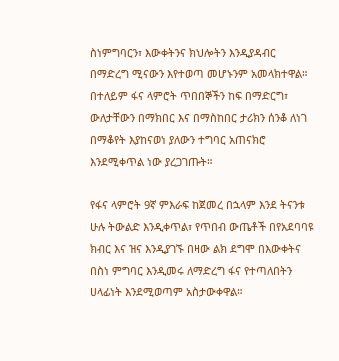ስነምግባርን፣ እውቀትንና ክህሎትን እንዲያዳብር በማድረግ ሚናውን እየተወጣ መሆኑንም አመላክተዋል።
በተለይም ፋና ላምሮት ጥበበኞችን ከፍ በማድርግ፣ ውለታቸውን በማክበር እና በማስከበር ታሪክን ሰንቆ ለነገ በማቆየት እያከናወነ ያለውን ተግባር አጠናክሮ እንደሚቀጥል ነው ያረጋገጡት።

የፋና ላምሮት 9ኛ ምእራፍ ከጀመረ በኋላም እንደ ትናንቱ ሁሉ ትውልድ እንዲቀጥል፣ የጥበብ ውጤቶች በየአደባባዩ ክብር እና ዝና እንዲያገኙ በዛው ልክ ደግሞ በእውቀትና በስነ ምግባር እንዲመሩ ለማድረግ ፋና የተጣለበትን ሀላፊነት እንደሚወጣም አስታውቀዋል።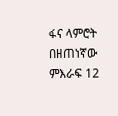ፋና ላምሮት በዘጠነኛው ምእራፍ 12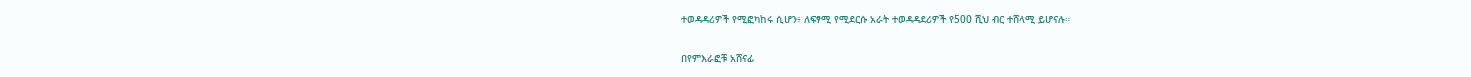ተወዳዳሪዎች የሚፎካከሩ ሲሆን፥ ለፍፃሚ የሚደርሱ አራት ተወዳዳደሪዎች የ500 ሺህ ብር ተሸላሚ ይሆናሉ።

በየምእራፎቹ አሸናፊ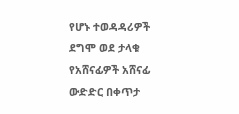የሆኑ ተወዳዳሪዎች ደግሞ ወደ ታላቁ የአሸናፊዎች አሸናፊ ውድድር በቀጥታ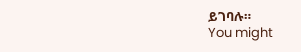ይገባሉ።
You might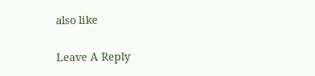also like

Leave A Reply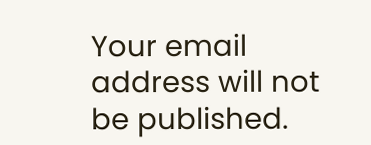Your email address will not be published.